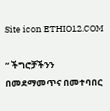Site icon ETHIO12.COM

“ ችግሮቻችንን በመደማመጥና በመተባበር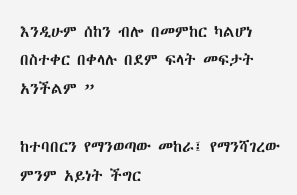እንዲሁም ሰከን ብሎ በመምከር ካልሆነ በስተቀር በቀላሉ በደም ፍላት መፍታት አንችልም ”

ከተባበርን የማንወጣው መከራ፤ የማንሻገረው ምንም አይነት ችግር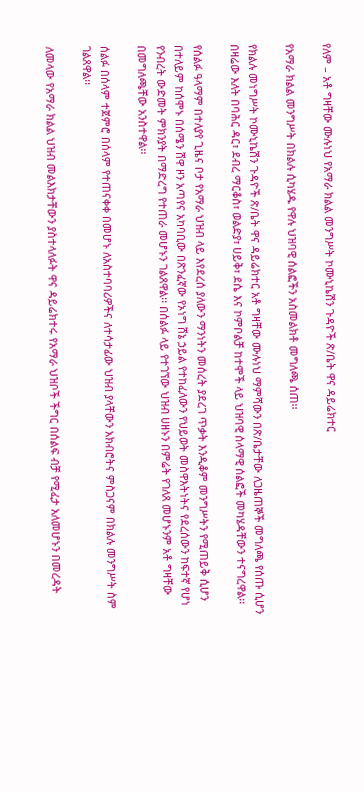የለም – አቶ ግዛቸው ሙሉነህ የአማራ ክልል መንግሥት ኮሙኒኬሽን ጉዳዮች ጽ/ቤት ዋና ዳይሬክተር

የአማራ ክልል መንግሥት በክልሉ ሲካሄዱ የዋሉ ህዝባዊ ሰልፎችን አስመልክቶ መግለጫ ሰጠ፡፡

የክልሉ መነግሥት ኮሙኒኬሽን ጉዳዮች ጽ/ቤት ዋና ዳይሬክተር አቶ ግዛቸው ሙሉነህ ማምሻውን በጽ/ቤታቸው ለጋዜጠኞች መግለጫ የሰጡ ሲሆን በዛሬው እለት በባሕር ዳር፣ ደብረ ማርቆስ፣ ወልድያ፣ ሀይቅ፣ ደሴ እና ኮምቦልቻ ከተሞች ላይ ህዝባዊ ሰላማዊ ሰልፎች መካሄዳቸውን ተናግረዋል፡፡

የሰልፉ ዓላማም በተለያየ ጊዜና ቦታ የአማራ ህዝብ ላይ እየደረሰ ያለውን ማንነትን መሰረት ያደረገ ጥቃት እንዲቆም መንግሥትን የሚጠይቅ ሲሆን በተለይም ከሰሞኑ በሰሜን ሸዋ ዞን አጣየና አካባቢው በጽንፈኛው የኦነግ ሸኔ ኃይል የተከፈለውን የህይወት መስዋእትነትና የደረሰውን ከፍተኛ የሆነ የንብረት ውድመት ምክንያት በማድረግ የተጠራ መሆኑን ገልጸዋል፡፡ በሰልፉ ላይ የተገኘው ህዝብ ሀዘኑን በምሬት የገለጸ መሆኑንም አቶ ግዛቸው በመግለጫቸው አንስተዋል፡፡

ሰልፉ በሰላም ተጀምሮ በሰላም የተጠናቀቀ በመሆኑ ለአስተባባሪዎችና ለተሳታፊው ህዝብ ያላቸውን አክብሮትና ምስጋናም በክልሉ መንግሥት ስም ገልጸዋል፡፡

ለመላው የአማራ ክልል ህዝብ መልእክታቸውን ያስተላለፉት ዋና ዳይሬክተሩ የአማራ ህዝቦች ችግር በሰልፍ ብቻ የሚፈታ አለመሆኑን በመረዳት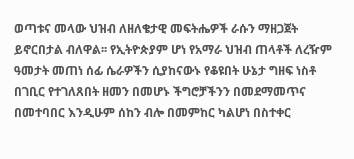ወጣቱና መላው ህዝብ ለዘለቄታዊ መፍትሔዎች ራሱን ማዘጋጀት ይኖርበታል ብለዋል፡፡ የኢትዮጵያም ሆነ የአማራ ህዝብ ጠላቶች ለረዥም ዓመታት መጠነ ሰፊ ሴራዎችን ሲያከናውኑ የቆዩበት ሁኔታ ግዘፍ ነስቶ በገቢር የተገለጸበት ዘመን በመሆኑ ችግሮቻችንን በመደማመጥና በመተባበር እንዲሁም ሰከን ብሎ በመምከር ካልሆነ በስተቀር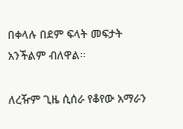በቀላሉ በደም ፍላት መፍታት አንችልም ብለዋል፡፡

ለረዥም ጊዜ ሲሰራ የቆየው አማራን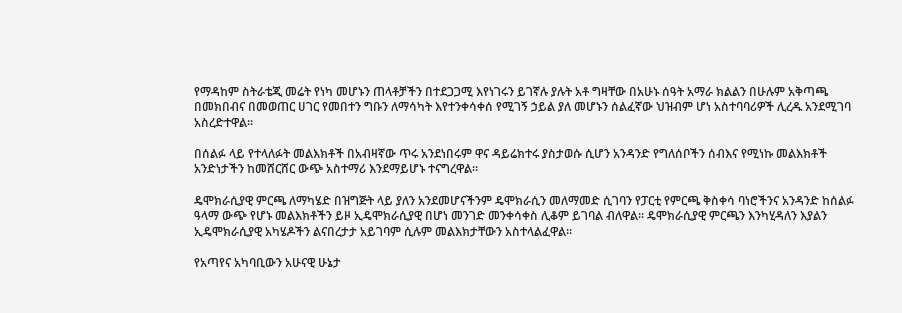የማዳከም ስትራቴጂ መሬት የነካ መሆኑን ጠላቶቻችን በተደጋጋሚ እየነገሩን ይገኛሉ ያሉት አቶ ግዛቸው በአሁኑ ሰዓት አማራ ክልልን በሁሉም አቅጣጫ በመክበብና በመወጠር ሀገር የመበተን ግቡን ለማሳካት እየተንቀሳቀሰ የሚገኝ ኃይል ያለ መሆኑን ሰልፈኛው ህዝብም ሆነ አስተባባሪዎች ሊረዱ አንደሚገባ አስረድተዋል፡፡

በሰልፉ ላይ የተላለፉት መልእክቶች በአብዛኛው ጥሩ አንደነበሩም ዋና ዳይሬክተሩ ያስታወሱ ሲሆን አንዳንድ የግለሰቦችን ሰብእና የሚነኩ መልእክቶች አንድነታችን ከመሸርሸር ውጭ አስተማሪ እንደማይሆኑ ተናግረዋል፡፡

ዴሞክራሲያዊ ምርጫ ለማካሄድ በዝግጅት ላይ ያለን አንደመሆናችንም ዴሞክራሲን መለማመድ ሲገባን የፓርቲ የምርጫ ቅስቀሳ ባነሮችንና አንዳንድ ከሰልፉ ዓላማ ውጭ የሆኑ መልእክቶችን ይዞ ኢዴሞክራሲያዊ በሆነ መንገድ መንቀሳቀስ ሊቆም ይገባል ብለዋል፡፡ ዴሞክራሲያዊ ምርጫን እንካሂዳለን እያልን ኢዴሞክራሲያዊ አካሄዶችን ልናበረታታ አይገባም ሲሉም መልእክታቸውን አስተላልፈዋል፡፡

የአጣየና አካባቢውን አሁናዊ ሁኔታ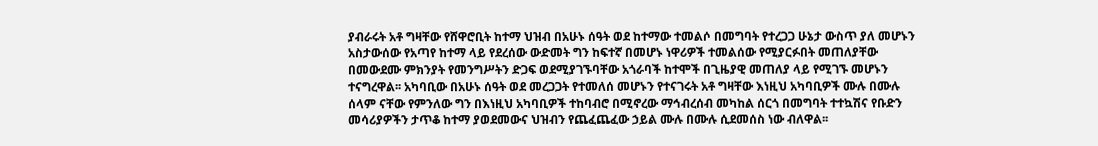ያብራሩት አቶ ግዛቸው የሸዋሮቢት ከተማ ህዝብ በአሁኑ ሰዓት ወደ ከተማው ተመልሶ በመግባት የተረጋጋ ሁኔታ ውስጥ ያለ መሆኑን አስታውሰው የአጣየ ከተማ ላይ የደረሰው ውድመት ግን ከፍተኛ በመሆኑ ነዋሪዎች ተመልሰው የሚያርፉበት መጠለያቸው በመውደሙ ምክንያት የመንግሥትን ድጋፍ ወደሚያገኙባቸው አጎራባች ከተሞች በጊዜያዊ መጠለያ ላይ የሚገኙ መሆኑን ተናግረዋል፡፡ አካባቢው በአሁኑ ሰዓት ወደ መረጋጋት የተመለሰ መሆኑን የተናገሩት አቶ ግዛቸው እነዚህ አካባቢዎች ሙሉ በሙሉ ሰላም ናቸው የምንለው ግን በእነዚህ አካባቢዎች ተከባብሮ በሚኖረው ማኅብረሰብ መካከል ሰርጎ በመግባት ተተኳሽና የቡድን መሳሪያዎችን ታጥቆ ከተማ ያወደመውና ህዝብን የጨፈጨፈው ኃይል ሙሉ በሙሉ ሲደመሰስ ነው ብለዋል፡፡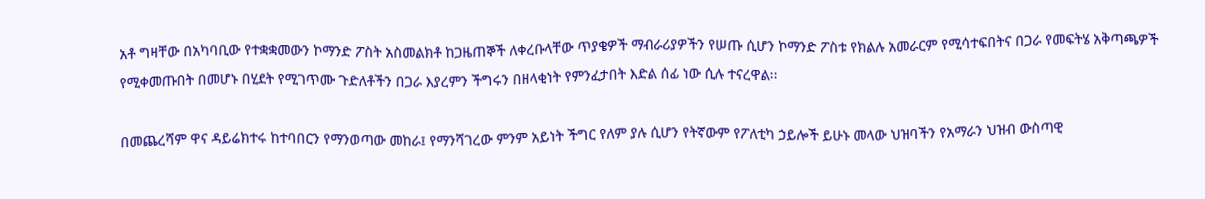አቶ ግዛቸው በአካባቢው የተቋቋመውን ኮማንድ ፖስት አስመልክቶ ከጋዜጠኞች ለቀረቡላቸው ጥያቄዎች ማብራሪያዎችን የሠጡ ሲሆን ኮማንድ ፖስቱ የክልሉ አመራርም የሚሳተፍበትና በጋራ የመፍትሄ አቅጣጫዎች የሚቀመጡበት በመሆኑ በሂደት የሚገጥሙ ጉድለቶችን በጋራ እያረምን ችግሩን በዘላቂነት የምንፈታበት እድል ሰፊ ነው ሲሉ ተናረዋል፡፡

በመጨረሻም ዋና ዳይሬክተሩ ከተባበርን የማንወጣው መከራ፤ የማንሻገረው ምንም አይነት ችግር የለም ያሉ ሲሆን የትኛውም የፖለቲካ ኃይሎች ይሁኑ መላው ህዝባችን የአማራን ህዝብ ውስጣዊ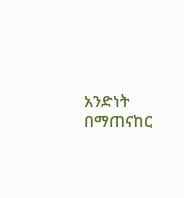አንድነት በማጠናከር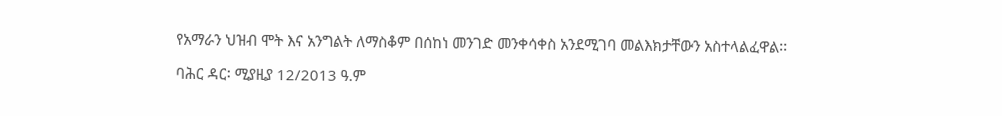የአማራን ህዝብ ሞት እና አንግልት ለማስቆም በሰከነ መንገድ መንቀሳቀስ አንደሚገባ መልእክታቸውን አስተላልፈዋል፡፡

ባሕር ዳር፡ ሚያዚያ 12/2013 ዓ.ም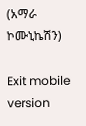(አማራ ኮሙኒኬሽን)

Exit mobile version